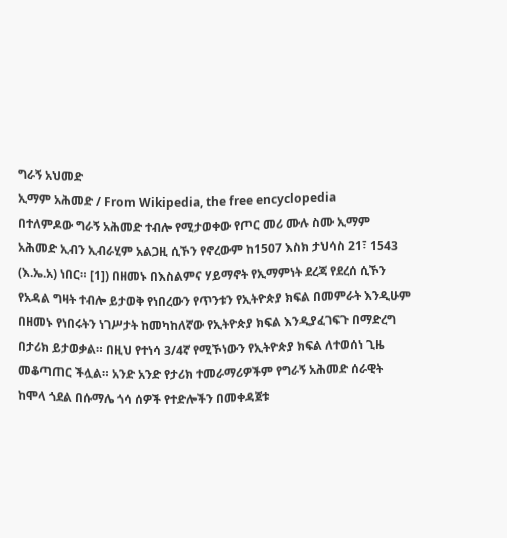ግራኝ አህመድ
ኢማም አሕመድ / From Wikipedia, the free encyclopedia
በተለምዶው ግራኝ አሕመድ ተብሎ የሚታወቀው የጦር መሪ ሙሉ ስሙ ኢማም አሕመድ ኢብን ኢብራሂም አልጋዚ ሲኾን የኖረውም ከ1507 እስክ ታህሳስ 21፣ 1543 (እ.ኤ.አ) ነበር። [1]) በዘመኑ በእስልምና ሃይማኖት የኢማምነት ደረጃ የደረሰ ሲኾን የአዳል ግዛት ተብሎ ይታወቅ የነበረውን የጥንቱን የኢትዮጵያ ክፍል በመምራት እንዲሁም በዘመኑ የነበሩትን ነገሥታት ከመካከለኛው የኢትዮጵያ ክፍል እንዲያፈገፍጉ በማድረግ በታሪክ ይታወቃል። በዚህ የተነሳ 3/4ኛ የሚኾነውን የኢትዮጵያ ክፍል ለተወሰነ ጊዜ መቆጣጠር ችሏል። አንድ አንድ የታሪክ ተመራማሪዎችም የግራኝ አሕመድ ሰራዊት ከሞላ ጎደል በሱማሌ ጎሳ ሰዎች የተድሎችን በመቀዳጀቱ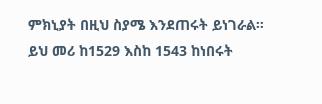ምክኒያት በዚህ ስያሜ እንደጠሩት ይነገራል። ይህ መሪ ከ1529 እስከ 1543 ከነበሩት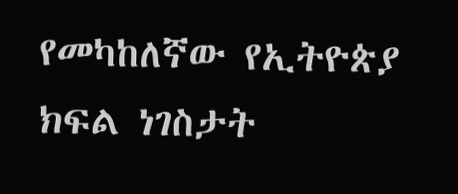የመካከለኛው የኢትዮጵያ ክፍል ነገስታት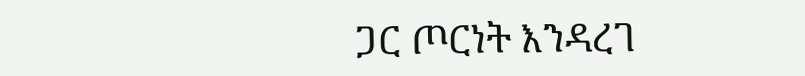ጋር ጦርነት እንዳረገ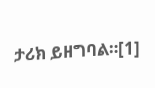ታሪክ ይዘግባል።[1]